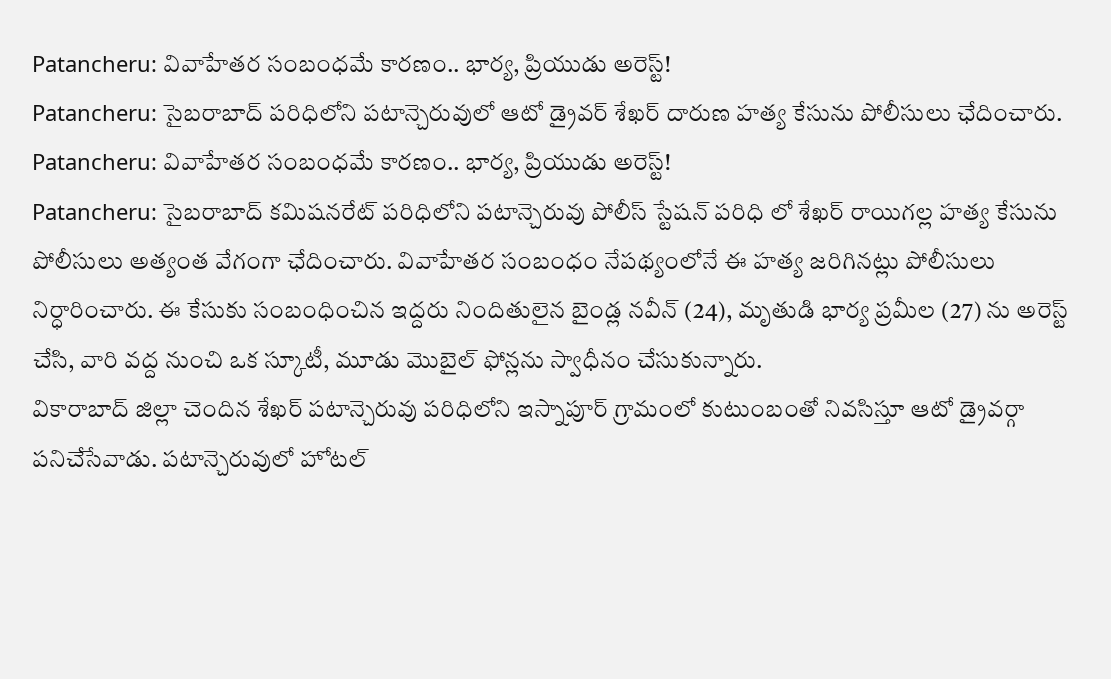Patancheru: వివాహేతర సంబంధమే కారణం.. భార్య, ప్రియుడు అరెస్ట్!
Patancheru: సైబరాబాద్ పరిధిలోని పటాన్చెరువులో ఆటో డ్రైవర్ శేఖర్ దారుణ హత్య కేసును పోలీసులు ఛేదించారు.
Patancheru: వివాహేతర సంబంధమే కారణం.. భార్య, ప్రియుడు అరెస్ట్!
Patancheru: సైబరాబాద్ కమిషనరేట్ పరిధిలోని పటాన్చెరువు పోలీస్ స్టేషన్ పరిధి లో శేఖర్ రాయిగల్ల హత్య కేసును పోలీసులు అత్యంత వేగంగా ఛేదించారు. వివాహేతర సంబంధం నేపథ్యంలోనే ఈ హత్య జరిగినట్లు పోలీసులు నిర్ధారించారు. ఈ కేసుకు సంబంధించిన ఇద్దరు నిందితులైన బైండ్ల నవీన్ (24), మృతుడి భార్య ప్రమీల (27) ను అరెస్ట్ చేసి, వారి వద్ద నుంచి ఒక స్కూటీ, మూడు మొబైల్ ఫోన్లను స్వాధీనం చేసుకున్నారు.
వికారాబాద్ జిల్లా చెందిన శేఖర్ పటాన్చెరువు పరిధిలోని ఇస్నాపూర్ గ్రామంలో కుటుంబంతో నివసిస్తూ ఆటో డ్రైవర్గా పనిచేసేవాడు. పటాన్చెరువులో హోటల్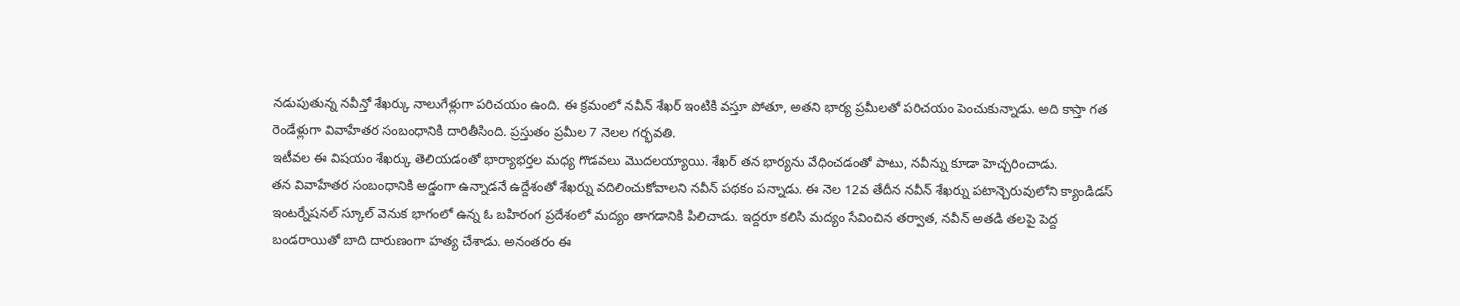నడుపుతున్న నవీన్తో శేఖర్కు నాలుగేళ్లుగా పరిచయం ఉంది. ఈ క్రమంలో నవీన్ శేఖర్ ఇంటికి వస్తూ పోతూ, అతని భార్య ప్రమీలతో పరిచయం పెంచుకున్నాడు. అది కాస్తా గత రెండేళ్లుగా వివాహేతర సంబంధానికి దారితీసింది. ప్రస్తుతం ప్రమీల 7 నెలల గర్భవతి.
ఇటీవల ఈ విషయం శేఖర్కు తెలియడంతో భార్యాభర్తల మధ్య గొడవలు మొదలయ్యాయి. శేఖర్ తన భార్యను వేధించడంతో పాటు, నవీన్ను కూడా హెచ్చరించాడు.
తన వివాహేతర సంబంధానికి అడ్డంగా ఉన్నాడనే ఉద్దేశంతో శేఖర్ను వదిలించుకోవాలని నవీన్ పథకం పన్నాడు. ఈ నెల 12వ తేదీన నవీన్ శేఖర్ను పటాన్చెరువులోని క్యాండిడస్ ఇంటర్నేషనల్ స్కూల్ వెనుక భాగంలో ఉన్న ఓ బహిరంగ ప్రదేశంలో మద్యం తాగడానికి పిలిచాడు. ఇద్దరూ కలిసి మద్యం సేవించిన తర్వాత, నవీన్ అతడి తలపై పెద్ద బండరాయితో బాది దారుణంగా హత్య చేశాడు. అనంతరం ఈ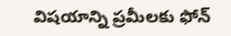విషయాన్ని ప్రమీలకు ఫోన్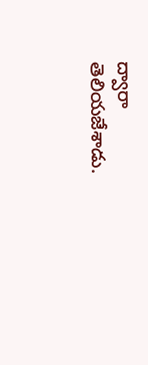ద్వారా తెలియజేశాడు.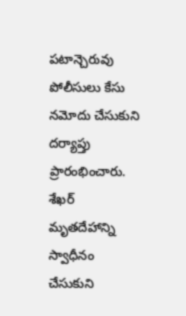పటాన్చెరువు పోలీసులు కేసు నమోదు చేసుకుని దర్యాప్తు ప్రారంభించారు. శేఖర్ మృతదేహాన్ని స్వాధీనం చేసుకుని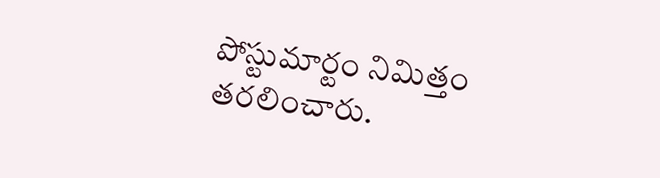పోస్టుమార్టం నిమిత్తం తరలించారు.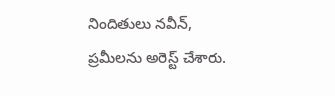నిందితులు నవీన్, ప్రమీలను అరెస్ట్ చేశారు.